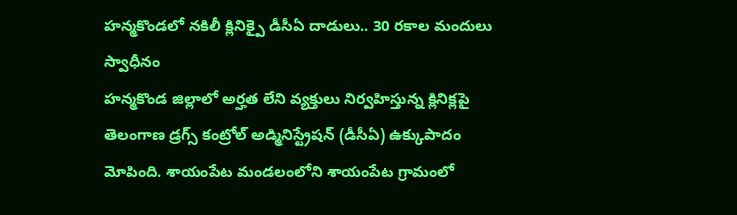హన్మకొండలో నకిలీ క్లినిక్పై డీసీఏ దాడులు.. 30 రకాల మందులు స్వాధీనం
హన్మకొండ జిల్లాలో అర్హత లేని వ్యక్తులు నిర్వహిస్తున్న క్లినిక్లపై తెలంగాణ డ్రగ్స్ కంట్రోల్ అడ్మినిస్ట్రేషన్ (డీసీఏ) ఉక్కుపాదం మోపింది. శాయంపేట మండలంలోని శాయంపేట గ్రామంలో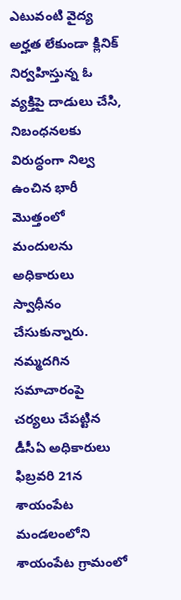ఎటువంటి వైద్య అర్హత లేకుండా క్లినిక్ నిర్వహిస్తున్న ఓ వ్యక్తిపై దాడులు చేసి, నిబంధనలకు విరుద్ధంగా నిల్వ ఉంచిన భారీ మొత్తంలో మందులను అధికారులు స్వాధీనం చేసుకున్నారు.
నమ్మదగిన సమాచారంపై చర్యలు చేపట్టిన డీసీఏ అధికారులు ఫిబ్రవరి 21న శాయంపేట మండలంలోని శాయంపేట గ్రామంలో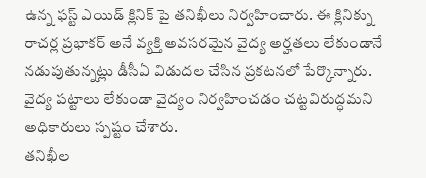ఉన్న ఫస్ట్ ఎయిడ్ క్లినిక్ పై తనిఖీలు నిర్వహించారు. ఈ క్లినిక్ను రాచర్ల ప్రభాకర్ అనే వ్యక్తి అవసరమైన వైద్య అర్హతలు లేకుండానే నడుపుతున్నట్లు డీసీఏ విడుదల చేసిన ప్రకటనలో పేర్కొన్నారు. వైద్య పట్టాలు లేకుండా వైద్యం నిర్వహించడం చట్టవిరుద్ధమని అధికారులు స్పష్టం చేశారు.
తనిఖీల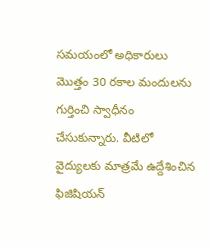సమయంలో అధికారులు మొత్తం 30 రకాల మందులను గుర్తించి స్వాధీనం చేసుకున్నారు. వీటిలో వైద్యులకు మాత్రమే ఉద్దేశించిన ఫిజిషియన్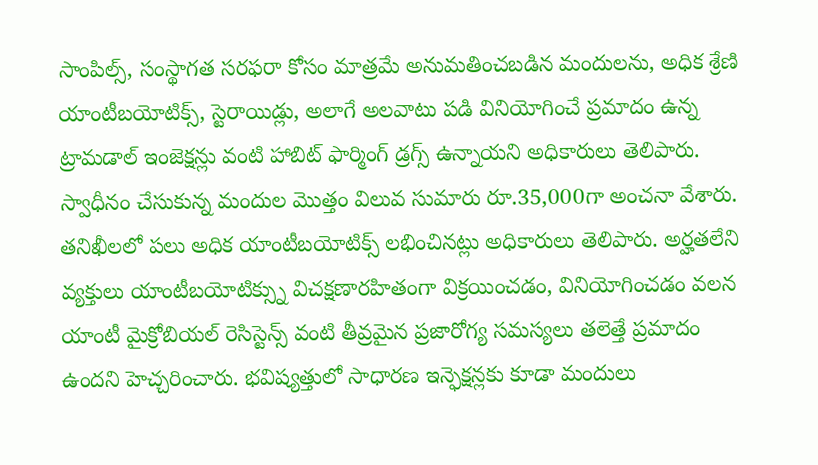సాంపిల్స్, సంస్థాగత సరఫరా కోసం మాత్రమే అనుమతించబడిన మందులను, అధిక శ్రేణి యాంటీబయోటిక్స్, స్టెరాయిడ్లు, అలాగే అలవాటు పడి వినియోగించే ప్రమాదం ఉన్న ట్రామడాల్ ఇంజెక్షన్లు వంటి హాబిట్ ఫార్మింగ్ డ్రగ్స్ ఉన్నాయని అధికారులు తెలిపారు. స్వాధీనం చేసుకున్న మందుల మొత్తం విలువ సుమారు రూ.35,000గా అంచనా వేశారు.
తనిఖీలలో పలు అధిక యాంటీబయోటిక్స్ లభించినట్లు అధికారులు తెలిపారు. అర్హతలేని వ్యక్తులు యాంటీబయోటిక్స్ను విచక్షణారహితంగా విక్రయించడం, వినియోగించడం వలన యాంటీ మైక్రోబియల్ రెసిస్టెన్స్ వంటి తీవ్రమైన ప్రజారోగ్య సమస్యలు తలెత్తే ప్రమాదం ఉందని హెచ్చరించారు. భవిష్యత్తులో సాధారణ ఇన్ఫెక్షన్లకు కూడా మందులు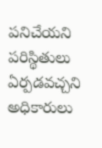పనిచేయని పరిస్థితులు ఏర్పడవచ్చని అధికారులు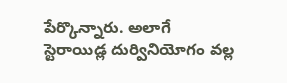పేర్కొన్నారు. అలాగే స్టెరాయిడ్ల దుర్వినియోగం వల్ల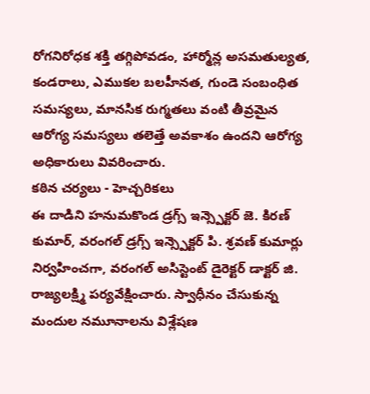రోగనిరోధక శక్తి తగ్గిపోవడం, హార్మోన్ల అసమతుల్యత, కండరాలు, ఎముకల బలహీనత, గుండె సంబంధిత సమస్యలు, మానసిక రుగ్మతలు వంటి తీవ్రమైన ఆరోగ్య సమస్యలు తలెత్తే అవకాశం ఉందని ఆరోగ్య అధికారులు వివరించారు.
కఠిన చర్యలు - హెచ్చరికలు
ఈ దాడిని హనుమకొండ డ్రగ్స్ ఇన్స్పెక్టర్ జె. కిరణ్ కుమార్, వరంగల్ డ్రగ్స్ ఇన్స్పెక్టర్ పి. శ్రవణ్ కుమార్లు నిర్వహించగా, వరంగల్ అసిస్టెంట్ డైరెక్టర్ డాక్టర్ జి. రాజ్యలక్ష్మి పర్యవేక్షించారు. స్వాధీనం చేసుకున్న మందుల నమూనాలను విశ్లేషణ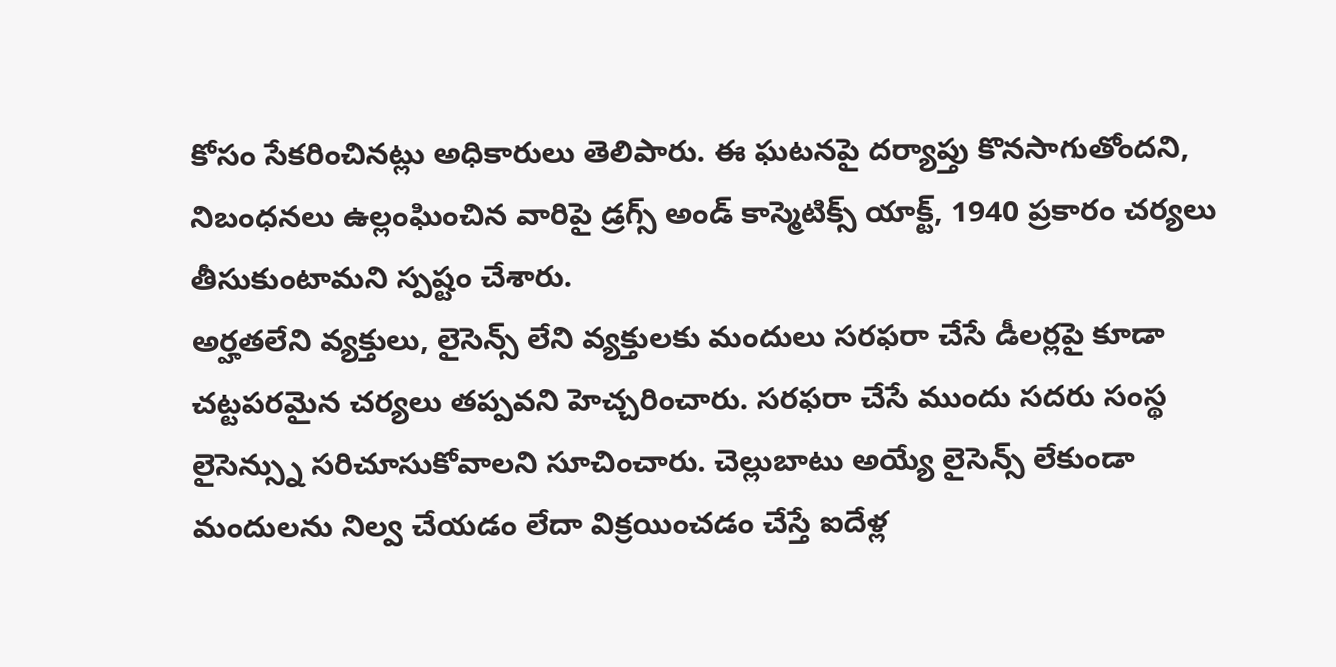కోసం సేకరించినట్లు అధికారులు తెలిపారు. ఈ ఘటనపై దర్యాప్తు కొనసాగుతోందని, నిబంధనలు ఉల్లంఘించిన వారిపై డ్రగ్స్ అండ్ కాస్మెటిక్స్ యాక్ట్, 1940 ప్రకారం చర్యలు తీసుకుంటామని స్పష్టం చేశారు.
అర్హతలేని వ్యక్తులు, లైసెన్స్ లేని వ్యక్తులకు మందులు సరఫరా చేసే డీలర్లపై కూడా చట్టపరమైన చర్యలు తప్పవని హెచ్చరించారు. సరఫరా చేసే ముందు సదరు సంస్థ లైసెన్స్ను సరిచూసుకోవాలని సూచించారు. చెల్లుబాటు అయ్యే లైసెన్స్ లేకుండా మందులను నిల్వ చేయడం లేదా విక్రయించడం చేస్తే ఐదేళ్ల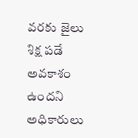వరకు జైలు శిక్ష పడే అవకాశం ఉందని అధికారులు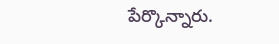పేర్కొన్నారు.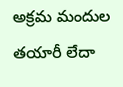అక్రమ మందుల తయారీ లేదా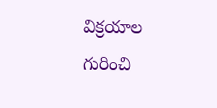విక్రయాల గురించి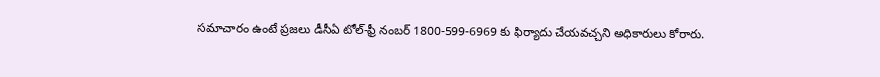సమాచారం ఉంటే ప్రజలు డీసీఏ టోల్-ఫ్రీ నంబర్ 1800-599-6969 కు ఫిర్యాదు చేయవచ్చని అధికారులు కోరారు.